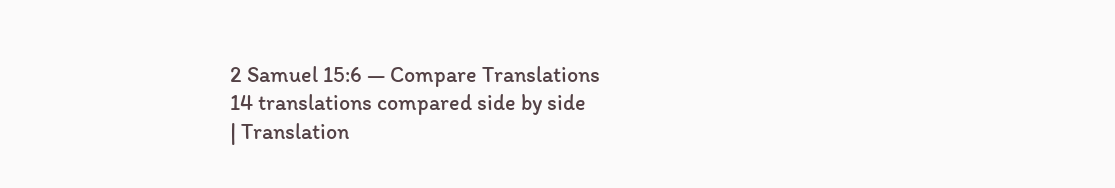2 Samuel 15:6 — Compare Translations
14 translations compared side by side
| Translation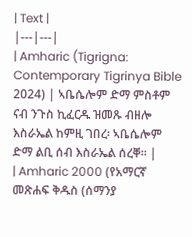| Text |
|---|---|
| Amharic (Tigrigna: Contemporary Tigrinya Bible 2024) | ኣቤሴሎም ድማ ምስቶም ናብ ንጉስ ኪፈርዱ ዝመጹ ብዘሎ እስራኤል ከምዚ ገበረ፡ ኣቤሴሎም ድማ ልቢ ሰብ እስራኤል ሰረቐ። |
| Amharic 2000 (የአማርኛ መጽሐፍ ቅዱስ (ሰማንያ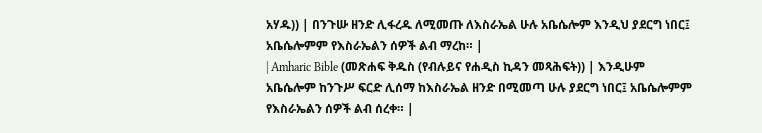አሃዱ)) | በንጉሡ ዘንድ ሊፋረዱ ለሚመጡ ለእስራኤል ሁሉ አቤሴሎም እንዲህ ያደርግ ነበር፤ አቤሴሎምም የእስራኤልን ሰዎች ልብ ማረከ። |
| Amharic Bible (መጽሐፍ ቅዱስ (የብሉይና የሐዲስ ኪዳን መጻሕፍት)) | እንዲሁም አቤሴሎም ከንጉሥ ፍርድ ሊሰማ ከእስራኤል ዘንድ በሚመጣ ሁሉ ያደርግ ነበር፤ አቤሴሎምም የእስራኤልን ሰዎች ልብ ሰረቀ። |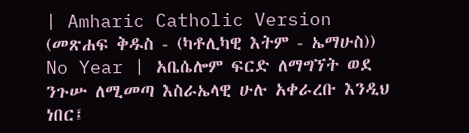| Amharic Catholic Version (መጽሐፍ ቅዱስ - (ካቶሊካዊ እትም - ኤማሁስ)) No Year | አቤሴሎም ፍርድ ለማግኘት ወደ ንጉሡ ለሚመጣ እስራኤላዊ ሁሉ አቀራረቡ እንዲህ ነበር፤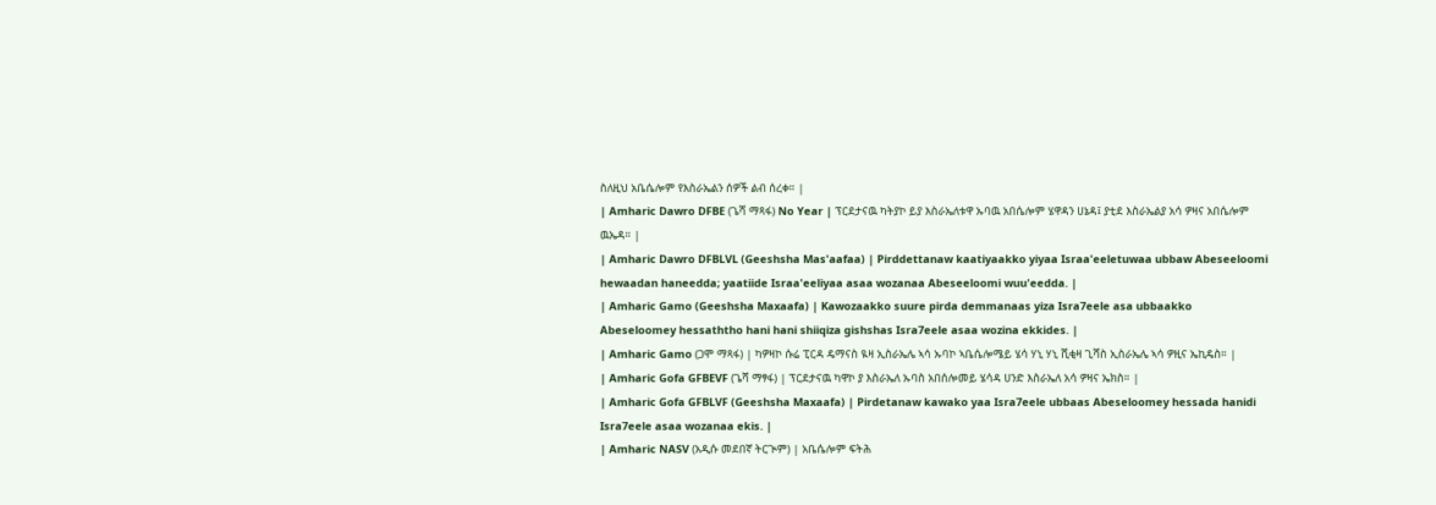ስለዚህ አቤሴሎም የእስራኤልን ሰዎች ልብ ሰረቀ። |
| Amharic Dawro DFBE (ጌሻ ማጻፋ) No Year | ፕርደታናዉ ካትያኮ ይያ እስራኤለቱዋ ኡባዉ አበሴሎም ሄዋዳን ሀኔዳ፤ ያቲደ እስራኤልያ አሳ ዎዛና አበሴሎም ዉኤዳ። |
| Amharic Dawro DFBLVL (Geeshsha Mas'aafaa) | Pirddettanaw kaatiyaakko yiyaa Israa'eeletuwaa ubbaw Abeseeloomi hewaadan haneedda; yaatiide Israa'eeliyaa asaa wozanaa Abeseeloomi wuu'eedda. |
| Amharic Gamo (Geeshsha Maxaafa) | Kawozaakko suure pirda demmanaas yiza Isra7eele asa ubbaakko Abeseloomey hessaththo hani hani shiiqiza gishshas Isra7eele asaa wozina ekkides. |
| Amharic Gamo (ጋሞ ማጻፋ) | ካዎዛኮ ሱሬ ፒርዳ ዴማናስ ዪዛ ኢስራኤሌ ኣሳ ኡባኮ ኣቤሴሎሜይ ሄሳ ሃኒ ሃኒ ሺቂዛ ጊሻስ ኢስራኤሌ ኣሳ ዎዚና ኤኪዴስ። |
| Amharic Gofa GFBEVF (ጌሻ ማፃፋ) | ፕርደታናዉ ካዋኮ ያ እስራኤለ ኡባስ አበሰሎመይ ሄሳዳ ሀንድ እስራኤለ አሳ ዎዛና ኤክስ። |
| Amharic Gofa GFBLVF (Geeshsha Maxaafa) | Pirdetanaw kawako yaa Isra7eele ubbaas Abeseloomey hessada hanidi Isra7eele asaa wozanaa ekis. |
| Amharic NASV (አዲሱ መደበኛ ትርጒም) | አቤሴሎም ፍትሕ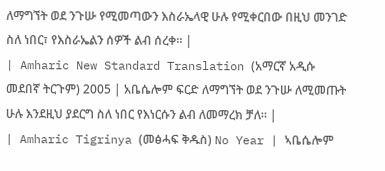ለማግኘት ወደ ንጉሡ የሚመጣውን እስራኤላዊ ሁሉ የሚቀርበው በዚህ መንገድ ስለ ነበር፣ የእስራኤልን ሰዎች ልብ ሰረቀ። |
| Amharic New Standard Translation (አማርኛ አዲሱ መደበኛ ትርጉም) 2005 | አቤሴሎም ፍርድ ለማግኘት ወደ ንጉሡ ለሚመጡት ሁሉ እንደዚህ ያደርግ ስለ ነበር የእነርሱን ልብ ለመማረክ ቻለ። |
| Amharic Tigrinya (መፅሓፍ ቅዱስ) No Year | ኣቤሴሎም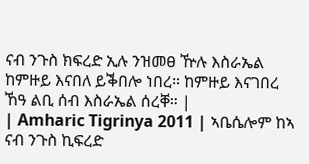ናብ ንጉስ ክፍረድ ኢሉ ንዝመፀ ዅሉ እስራኤል ከምዙይ እናበለ ይቕበሎ ነበረ። ከምዙይ እናገበረ ኸዓ ልቢ ሰብ እስራኤል ሰረቐ። |
| Amharic Tigrinya 2011 | ኣቤሴሎም ከኣ ናብ ንጉስ ኪፍረድ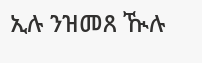ኢሉ ንዝመጸ ዂሉ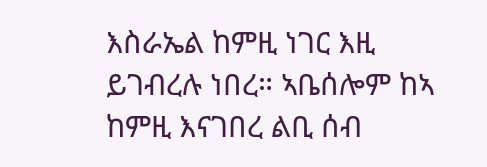እስራኤል ከምዚ ነገር እዚ ይገብረሉ ነበረ። ኣቤሰሎም ከኣ ከምዚ እናገበረ ልቢ ሰብ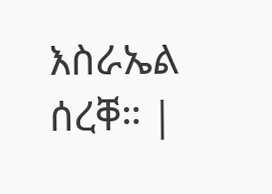እስራኤል ሰረቐ። |